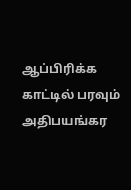ஆப்பிரிக்க காட்டில் பரவும் அதிபயங்கர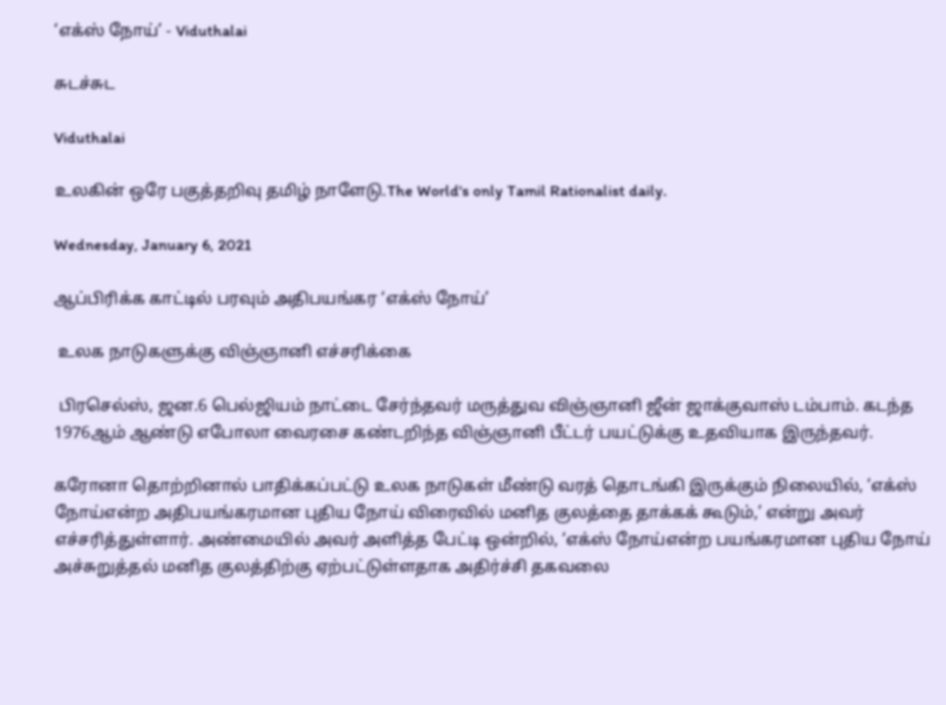‘எக்ஸ் நோய்’ - Viduthalai

சுடச்சுட

Viduthalai

உலகின் ஒரே பகுத்தறிவு தமிழ் நாளேடு.The World's only Tamil Rationalist daily.

Wednesday, January 6, 2021

ஆப்பிரிக்க காட்டில் பரவும் அதிபயங்கர ‘எக்ஸ் நோய்’

 உலக நாடுகளுக்கு விஞ்ஞானி எச்சரிக்கை

 பிரசெல்ஸ், ஜன.6 பெல்ஜியம் நாட்டை சேர்ந்தவர் மருத்துவ விஞ்ஞானி ஜீன் ஜாக்குவாஸ் டம்பாம். கடந்த 1976ஆம் ஆண்டு எபோலா வைரசை கண்டறிந்த விஞ்ஞானி பீட்டர் பயட்டுக்கு உதவியாக இருந்தவர்.

கரோனா தொற்றினால் பாதிக்கப்பட்டு உலக நாடுகள் மீண்டு வரத் தொடங்கி இருக்கும் நிலையில், ‘எக்ஸ் நோய்என்ற அதிபயங்கரமான புதிய நோய் விரைவில் மனித குலத்தை தாக்கக் கூடும்,’ என்று அவர் எச்சரித்துள்ளார். அண்மையில் அவர் அளித்த பேட்டி ஒன்றில், ‘எக்ஸ் நோய்என்ற பயங்கரமான புதிய நோய் அச்சுறுத்தல் மனித குலத்திற்கு ஏற்பட்டுள்ளதாக அதிர்ச்சி தகவலை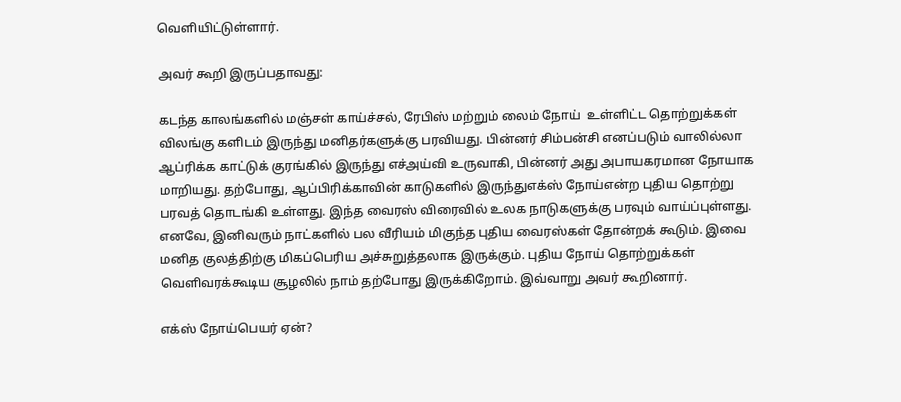வெளியிட்டுள்ளார்.

அவர் கூறி இருப்பதாவது:

கடந்த காலங்களில் மஞ்சள் காய்ச்சல், ரேபிஸ் மற்றும் லைம் நோய்  உள்ளிட்ட தொற்றுக்கள் விலங்கு களிடம் இருந்து மனிதர்களுக்கு பரவியது. பின்னர் சிம்பன்சி எனப்படும் வாலில்லா ஆப்ரிக்க காட்டுக் குரங்கில் இருந்து எச்அய்வி உருவாகி, பின்னர் அது அபாயகரமான நோயாக மாறியது. தற்போது, ஆப்பிரிக்காவின் காடுகளில் இருந்துஎக்ஸ் நோய்என்ற புதிய தொற்று பரவத் தொடங்கி உள்ளது. இந்த வைரஸ் விரைவில் உலக நாடுகளுக்கு பரவும் வாய்ப்புள்ளது. எனவே, இனிவரும் நாட்களில் பல வீரியம் மிகுந்த புதிய வைரஸ்கள் தோன்றக் கூடும். இவை மனித குலத்திற்கு மிகப்பெரிய அச்சுறுத்தலாக இருக்கும். புதிய நோய் தொற்றுக்கள் வெளிவரக்கூடிய சூழலில் நாம் தற்போது இருக்கிறோம். இவ்வாறு அவர் கூறினார்.

எக்ஸ் நோய்பெயர் ஏன்?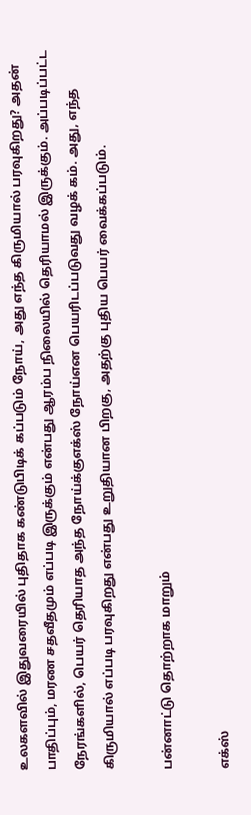உலகளவில் இதுவரையில் புதிதாக கண்டுபிடிக் கப்படும் நோய், அது எந்த கிருமியால் பரவுகிறது? அதன் பாதிப்பும், மரண சதவீதமும் எப்படி இருக்கும் என்பது ஆரம்ப நிலையில் தெரியாமல் இருக்கும். அப்படிப்பட்ட நேரங்களில், பெயர் தெரியாத அந்த நோய்க்குஎக்ஸ் நோய்என பெயரிடப்படுவது வழக் கம். அது, எந்த கிருமியால் எப்படி பரவுகிறது என்பது உறுதியான பிறகு, அதற்கு புதிய பெயர் வைக்கப்படும்.

பன்னாட்டு தொற்றாக மாறும்

எக்ஸ்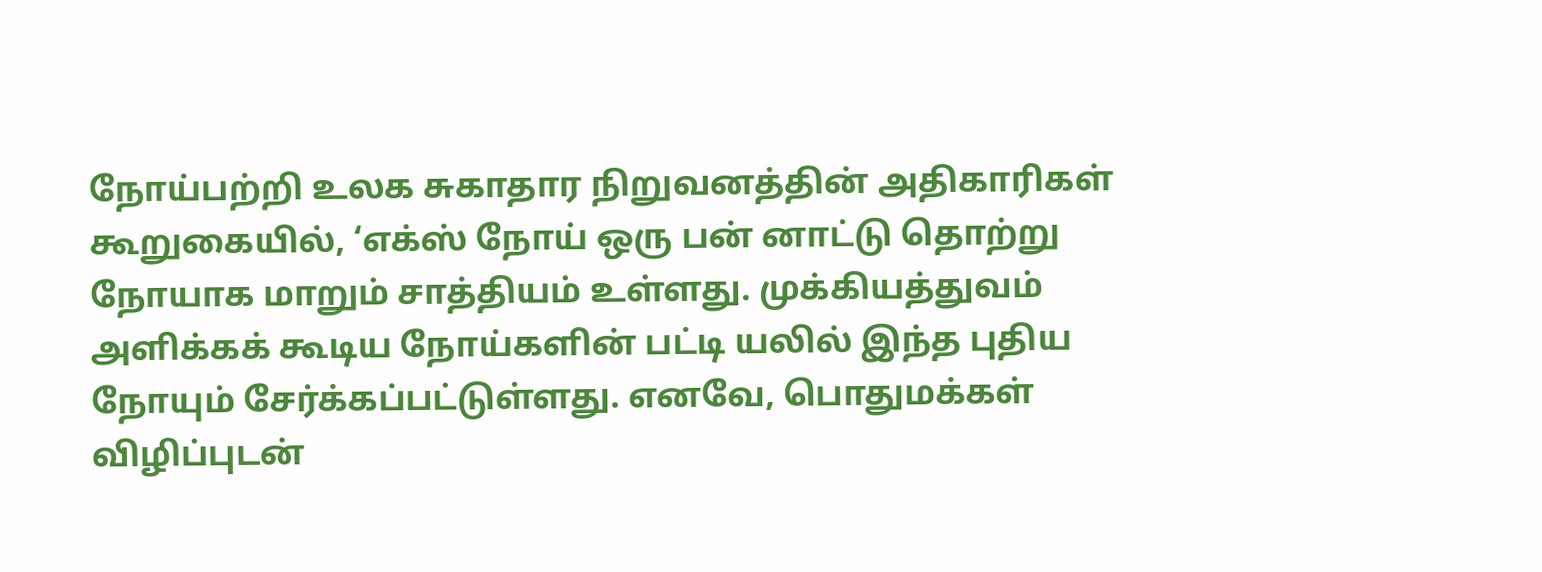நோய்பற்றி உலக சுகாதார நிறுவனத்தின் அதிகாரிகள் கூறுகையில், ‘எக்ஸ் நோய் ஒரு பன் னாட்டு தொற்று நோயாக மாறும் சாத்தியம் உள்ளது. முக்கியத்துவம் அளிக்கக் கூடிய நோய்களின் பட்டி யலில் இந்த புதிய நோயும் சேர்க்கப்பட்டுள்ளது. எனவே, பொதுமக்கள் விழிப்புடன்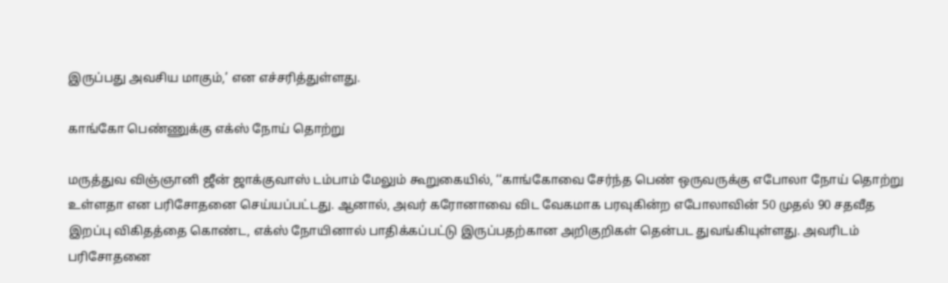இருப்பது அவசிய மாகும்,’ என எச்சரித்துள்ளது.

காங்கோ பெண்ணுக்கு எக்ஸ் நோய் தொற்று

மருத்துவ விஞ்ஞானி ஜீன் ஜாக்குவாஸ் டம்பாம் மேலும் கூறுகையில், ‘‘காங்கோவை சேர்ந்த பெண் ஒருவருக்கு எபோலா நோய் தொற்று உள்ளதா என பரிசோதனை செய்யப்பட்டது. ஆனால், அவர் கரோனாவை விட வேகமாக பரவுகின்ற எபோலாவின் 50 முதல் 90 சதவீத இறப்பு விகிதத்தை கொண்ட, எக்ஸ் நோயினால் பாதிக்கப்பட்டு இருப்பதற்கான அறிகுறிகள் தென்பட துவங்கியுள்ளது. அவரிடம் பரிசோதனை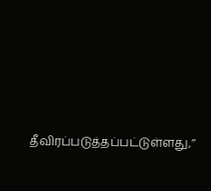தீவிரப்படுத்தப்பட்டுள்ளது,’’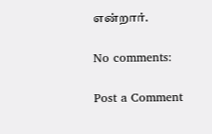என்றார்.

No comments:

Post a Comment